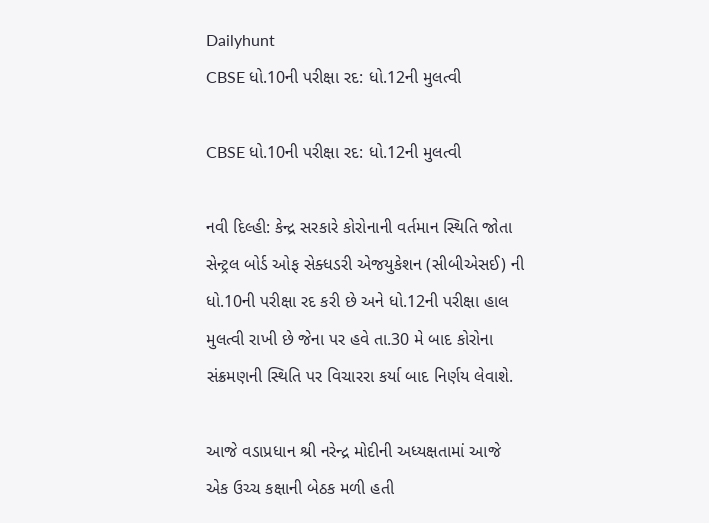Dailyhunt
CBSE ધો.10ની પરીક્ષા રદ: ધો.12ની મુલત્વી

CBSE ધો.10ની પરીક્ષા રદ: ધો.12ની મુલત્વી

નવી દિલ્હી: કેન્દ્ર સરકારે કોરોનાની વર્તમાન સ્થિતિ જોતા સેન્ટ્રલ બોર્ડ ઓફ સેક્ધડરી એજયુકેશન (સીબીએસઈ) ની ધો.10ની પરીક્ષા રદ કરી છે અને ધો.12ની પરીક્ષા હાલ મુલત્વી રાખી છે જેના પર હવે તા.30 મે બાદ કોરોના સંક્રમણની સ્થિતિ પર વિચારરા કર્યા બાદ નિર્ણય લેવાશે.

આજે વડાપ્રધાન શ્રી નરેન્દ્ર મોદીની અધ્યક્ષતામાં આજે એક ઉચ્ચ કક્ષાની બેઠક મળી હતી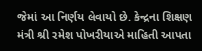જેમાં આ નિર્ણય લેવાયો છે. કેન્દ્રના શિક્ષણ મંત્રી શ્રી રમેશ પોખરીયાએ માહિતી આપતા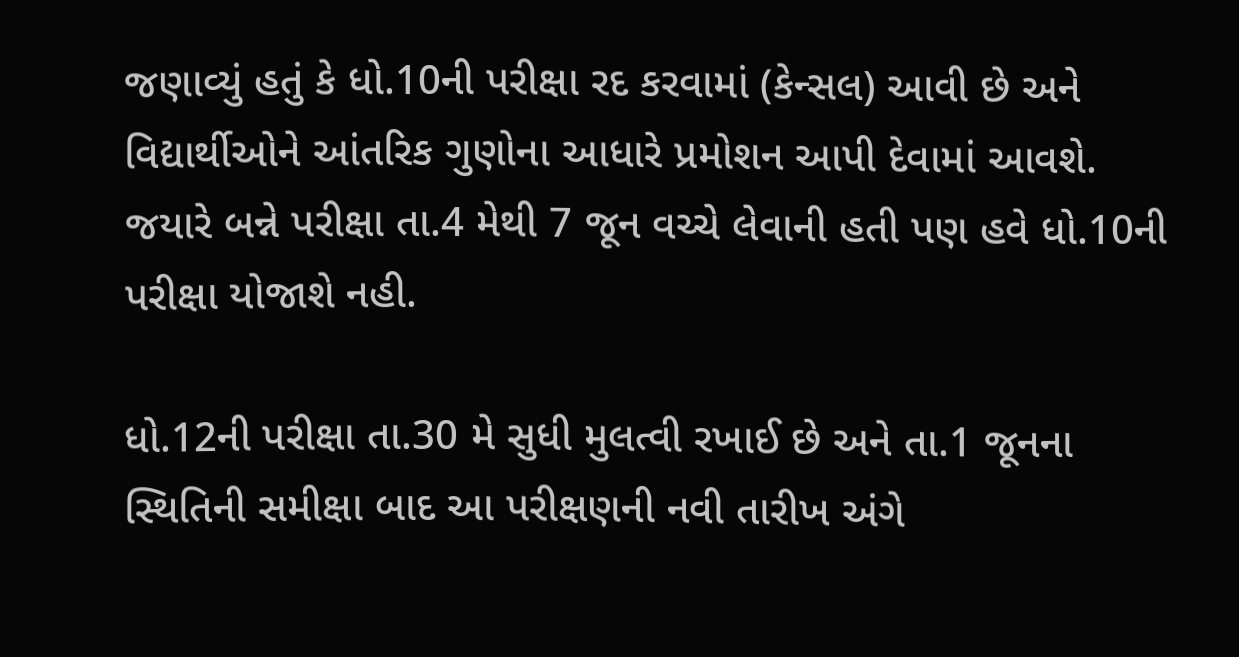જણાવ્યું હતું કે ધો.10ની પરીક્ષા રદ કરવામાં (કેન્સલ) આવી છે અને વિદ્યાર્થીઓને આંતરિક ગુણોના આધારે પ્રમોશન આપી દેવામાં આવશે. જયારે બન્ને પરીક્ષા તા.4 મેથી 7 જૂન વચ્ચે લેવાની હતી પણ હવે ધો.10ની પરીક્ષા યોજાશે નહી.

ધો.12ની પરીક્ષા તા.30 મે સુધી મુલત્વી રખાઈ છે અને તા.1 જૂનના સ્થિતિની સમીક્ષા બાદ આ પરીક્ષણની નવી તારીખ અંગે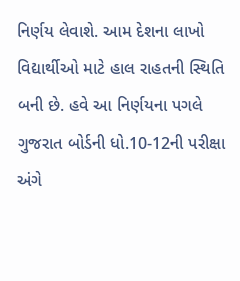નિર્ણય લેવાશે. આમ દેશના લાખો વિદ્યાર્થીઓ માટે હાલ રાહતની સ્થિતિ બની છે. હવે આ નિર્ણયના પગલે ગુજરાત બોર્ડની ધો.10-12ની પરીક્ષા અંગે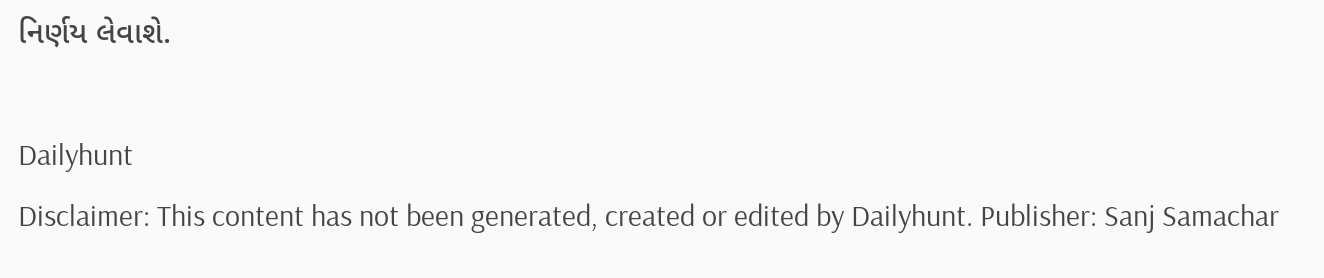નિર્ણય લેવાશે.

Dailyhunt
Disclaimer: This content has not been generated, created or edited by Dailyhunt. Publisher: Sanj Samachar